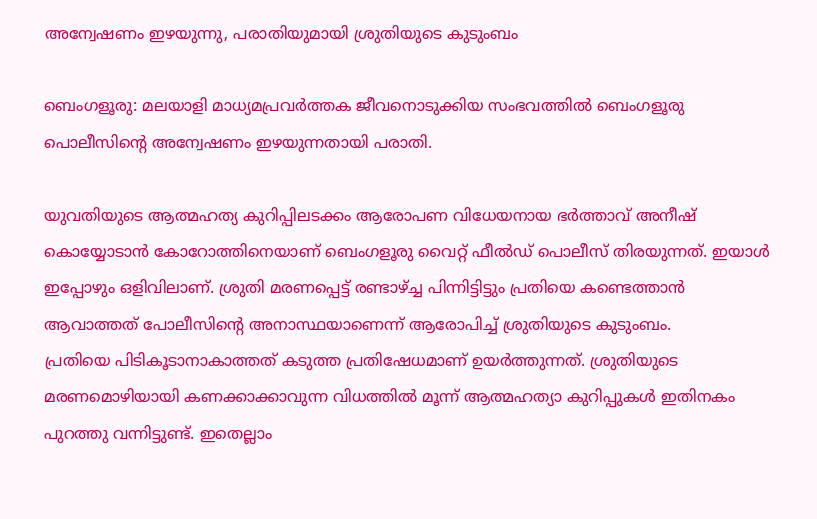അന്വേഷണം ഇഴയുന്നു, പരാതിയുമായി ശ്രുതിയുടെ കുടുംബം

ബെംഗളൂരു: മലയാളി മാധ്യമപ്രവര്‍ത്തക ജീവനൊടുക്കിയ സംഭവത്തില്‍ ബെംഗളൂരു പൊലീസിന്റെ അന്വേഷണം ഇഴയുന്നതായി പരാതി.

യുവതിയുടെ ആത്മഹത്യ കുറിപ്പിലടക്കം ആരോപണ വിധേയനായ ഭര്‍ത്താവ് അനീഷ് കൊയ്യോടാന്‍ കോറോത്തിനെയാണ് ബെംഗളൂരു വൈറ്റ് ഫീല്‍ഡ് പൊലീസ് തിരയുന്നത്. ഇയാള്‍ ഇപ്പോഴും ഒളിവിലാണ്. ശ്രുതി മരണപ്പെട്ട് രണ്ടാഴ്ച്ച പിന്നിട്ടിട്ടും പ്രതിയെ കണ്ടെത്താൻ ആവാത്തത് പോലീസിന്റെ അനാസ്ഥയാണെന്ന് ആരോപിച്ച് ശ്രുതിയുടെ കുടുംബം.
പ്രതിയെ പിടികൂടാനാകാത്തത് കടുത്ത പ്രതിഷേധമാണ് ഉയര്‍ത്തുന്നത്. ശ്രുതിയുടെ മരണമൊഴിയായി കണക്കാക്കാവുന്ന വിധത്തില്‍ മൂന്ന് ആത്മഹത്യാ കുറിപ്പുകള്‍ ഇതിനകം പുറത്തു വന്നിട്ടുണ്ട്. ഇതെല്ലാം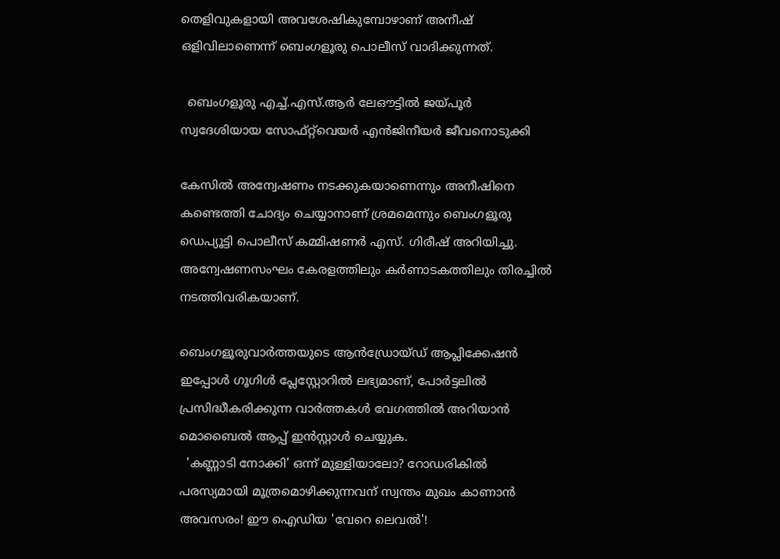തെളിവുകളായി അവശേഷികുമ്പോഴാണ് അനീഷ് ഒളിവിലാണെന്ന് ബെംഗളൂരു പൊലീസ് വാദിക്കുന്നത്.

  ബെംഗളൂരു എച്ച്.എസ്.ആർ ലേഔട്ടിൽ ജയ്പൂർ സ്വദേശിയായ സോഫ്റ്റ്‌വെയർ എൻജിനീയർ ജീവനൊടുക്കി

കേസില്‍ അന്വേഷണം നടക്കുകയാണെന്നും അനീഷിനെ കണ്ടെത്തി ചോദ്യം ചെയ്യാനാണ് ശ്രമമെന്നും ബെംഗളൂരു ഡെപ്യൂട്ടി പൊലീസ് കമ്മിഷണര്‍ എസ്. ഗിരീഷ് അറിയിച്ചു. അന്വേഷണസംഘം കേരളത്തിലും കര്‍ണാടകത്തിലും തിരച്ചില്‍ നടത്തിവരികയാണ്.

ബെംഗളൂരുവാർത്തയുടെ ആൻഡ്രോയ്ഡ് ആപ്ലിക്കേഷൻ ഇപ്പോൾ ഗൂഗിൾ പ്ലേസ്റ്റോറിൽ ലഭ്യമാണ്, പോർട്ടലിൽ പ്രസിദ്ധീകരിക്കുന്ന വാർത്തകൾ വേഗത്തിൽ അറിയാൻ മൊബൈൽ ആപ്പ് ഇൻസ്റ്റാൾ ചെയ്യുക.
  'കണ്ണാടി നോക്കി' ഒന്ന് മുള്ളിയാലോ? റോഡരികിൽ പരസ്യമായി മൂത്രമൊഴിക്കുന്നവന് സ്വന്തം മുഖം കാണാൻ അവസരം! ഈ ഐഡിയ 'വേറെ ലെവൽ'!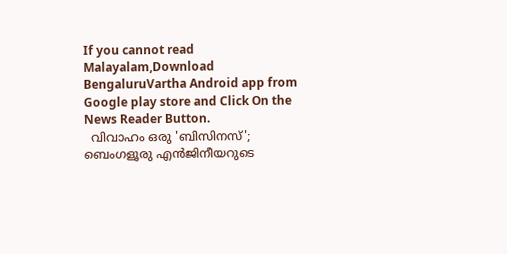If you cannot read Malayalam,Download BengaluruVartha Android app from Google play store and Click On the News Reader Button.
  വിവാഹം ഒരു 'ബിസിനസ്'; ബെംഗളൂരു എൻജിനീയറുടെ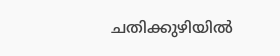ചതിക്കുഴിയിൽ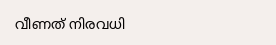വീണത് നിരവധി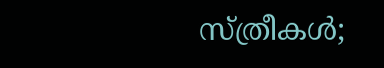സ്ത്രീകൾ;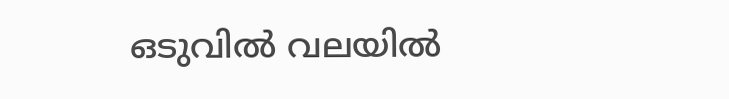ഒടുവിൽ വലയിൽ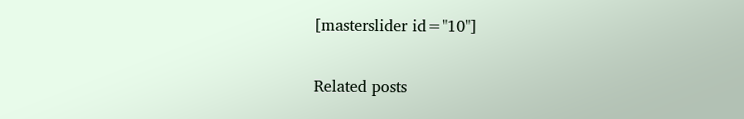[masterslider id="10"]

Related posts